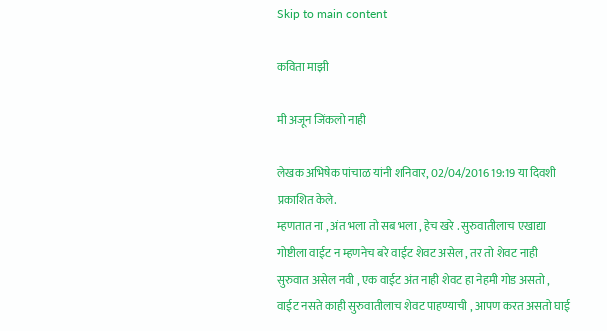Skip to main content

कविता माझी

मी अजून जिंकलो नाही

लेखक अभिषेक पांचाळ यांनी शनिवार, 02/04/2016 19:19 या दिवशी प्रकाशित केले.
म्हणतात ना , अंत भला तो सब भला , हेच खरे . सुरुवातीलाच एखाद्या गोष्टीला वाईट न म्हणनेच बरे वाईट शेवट असेल , तर तो शेवट नाही सुरुवात असेल नवी , एक वाईट अंत नाही शेवट हा नेहमी गोड असतो , वाईट नसते काही सुरुवातीलाच शेवट पाहण्याची , आपण करत असतो घाई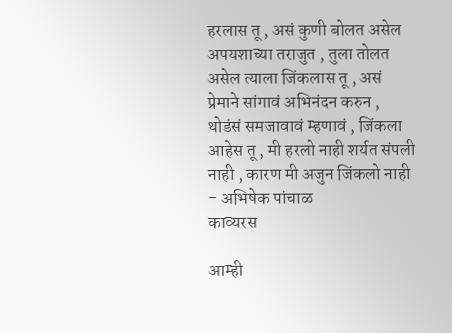हरलास तू , असं कुणी बोलत असेल अपयशाच्या तराजुत , तुला तोलत असेल त्याला जिंकलास तू , असं प्रेमाने सांगावं अभिनंदन करुन , थोडंसं समजावावं म्हणावं , जिंकला आहेस तू , मी हरलो नाही शर्यत संपली नाही , कारण मी अजुन जिंकलो नाही - अभिषेक पांचाळ
काव्यरस

आम्ही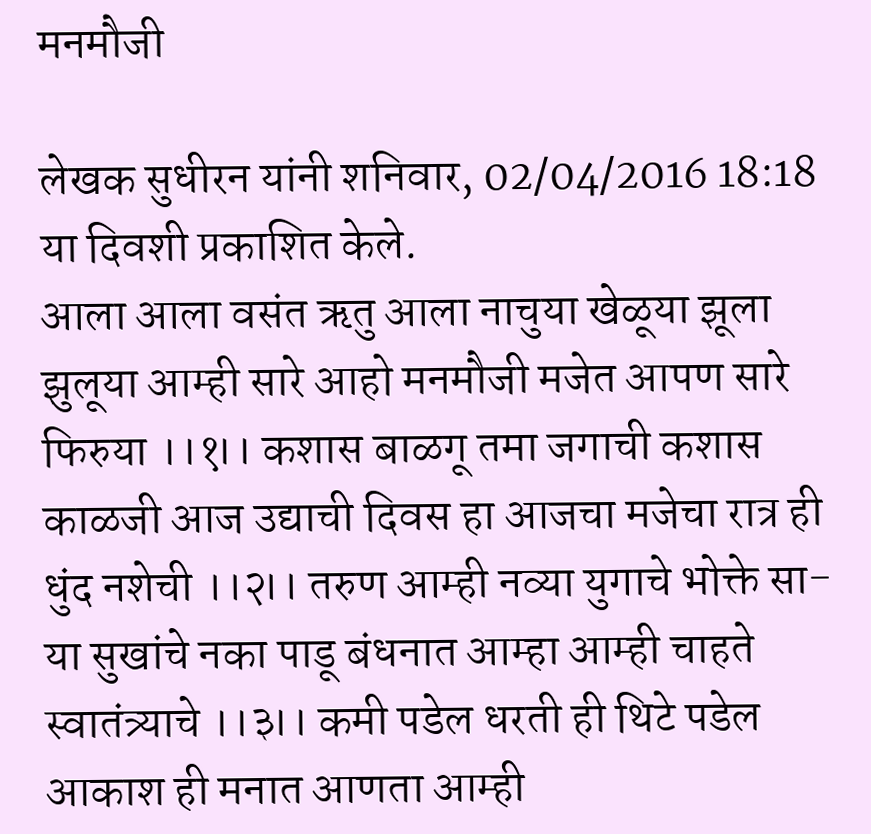मनमौजी

लेखक सुधीरन यांनी शनिवार, 02/04/2016 18:18 या दिवशी प्रकाशित केले.
आला आला वसंत ऋतु आला नाचुया खेळूया झूला झुलूया आम्ही सारे आहो मनमौजी मजेत आपण सारे फिरुया ।।१।। कशास बाळगू तमा जगाची कशास काळजी आज उद्याची दिवस हा आजचा मजेचा रात्र ही धुंद नशेची ।।२।। तरुण आम्ही नव्या युगाचे भोक्ते सा-या सुखांचे नका पाडू बंधनात आम्हा आम्ही चाहते स्वातंत्र्याचे ।।३।। कमी पडेल धरती ही थिटे पडेल आकाश ही मनात आणता आम्ही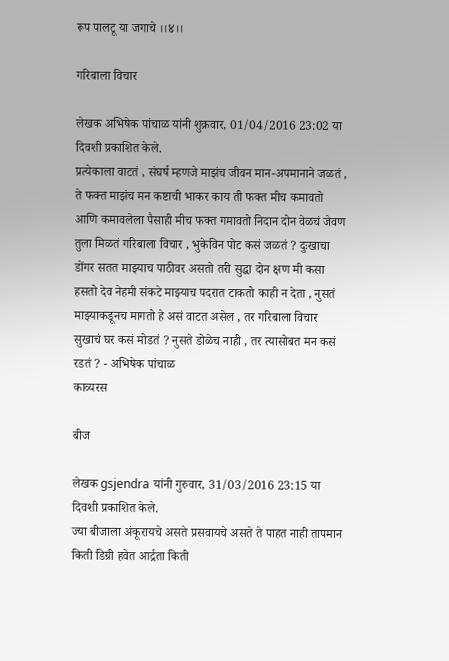रूप पालटू या जगाचे ।।४।।

गरिबाला विचार

लेखक अभिषेक पांचाळ यांनी शुक्रवार, 01/04/2016 23:02 या दिवशी प्रकाशित केले.
प्रत्येकाला वाटतं , संघर्ष म्हणजे माझंच जीवन मान-अपमानाने जळतं , ते फक्त माझंच मन कष्टाची भाकर काय ती फक्त मीच कमावतो आणि कमावलेला पैसाही मीच फक्त गमावतो निदान दोन वेळचं जेवण तुला मिळतं गरिबाला विचार , भुकेविन पोट कसं जळतं ? दुःखाचा डोंगर सतत माझ्याच पाठीवर असतो तरी सुद्धा दोन क्षण मी कसा हसतो देव नेहमी संकटे माझ्याच पदरात टाकतो काही न देता , नुसतं माझ्याकडूनच मागतो हे असं वाटत असेल , तर गरिबाला विचार सुखाचं घर कसं मोडतं ? नुसते डोळेच नाही , तर त्यासोबत मन कसं रडतं ? - अभिषेक पांचाळ
काव्यरस

बीज

लेखक gsjendra यांनी गुरुवार, 31/03/2016 23:15 या दिवशी प्रकाशित केले.
ज्या बीजाला अंकूरायचे असते प्रसवायचे असते ते पाहत नाही तापमान किती डिग्री हवेत आर्द्रता किती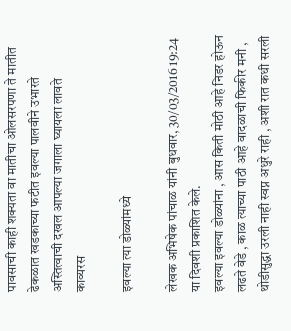पावसाची काही शक्यता वा मातीचा ओलसरपणा ते मातीत ढेकळात खडकाच्या फटीत इवल्या पालवीने उभारते अस्तित्वाची दखल आपल्या जगाला घ्यायला लावते
काव्यरस

इवल्या त्या डोळ्यांमध्ये

लेखक अभिषेक पांचाळ यांनी बुधवार, 30/03/2016 19:24 या दिवशी प्रकाशित केले.
इवल्या इवल्या डोळ्यांना , आस किती मोठी आहे निडर होऊन लढते वेडे , काळ त्याच्या पाठी आहे वादळाची फिकीर मनी , थोडीसुद्धा उरली नाही स्वप्न अधुरे राही , अशी रात कधी सरली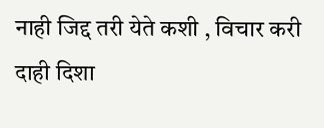नाही जिद्द तरी येते कशी , विचार करी दाही दिशा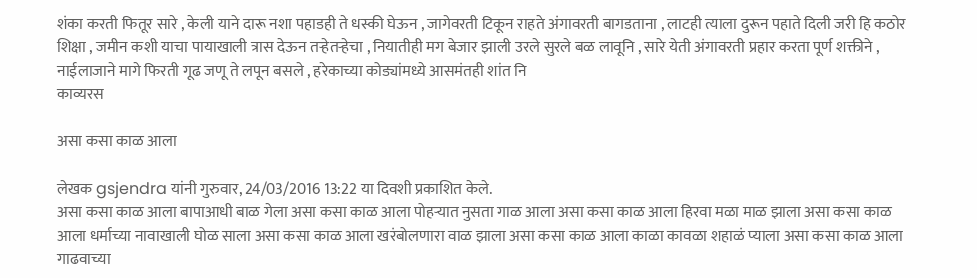शंका करती फितूर सारे , केली याने दारू नशा पहाडही ते धस्की घेऊन , जागेवरती टिकून राहते अंगावरती बागडताना , लाटही त्याला दुरून पहाते दिली जरी हि कठोर शिक्षा , जमीन कशी याचा पायाखाली त्रास देऊन तऱ्हेतऱ्हेचा , नियातीही मग बेजार झाली उरले सुरले बळ लावूनि , सारे येती अंगावरती प्रहार करता पूर्ण शक्तीने , नाईलाजाने मागे फिरती गूढ जणू ते लपून बसले , हरेकाच्या कोड्यांमध्ये आसमंतही शांत नि
काव्यरस

असा कसा काळ आला

लेखक gsjendra यांनी गुरुवार, 24/03/2016 13:22 या दिवशी प्रकाशित केले.
असा कसा काळ आला बापाआधी बाळ गेला असा कसा काळ आला पोहर्‍यात नुसता गाळ आला असा कसा काळ आला हिरवा मळा माळ झाला असा कसा काळ आला धर्माच्या नावाखाली घोळ साला असा कसा काळ आला खरंबोलणारा वाळ झाला असा कसा काळ आला काळा कावळा शहाळं प्याला असा कसा काळ आला गाढवाच्या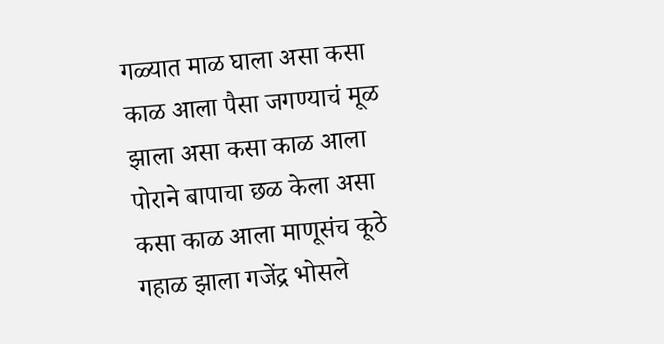गळ्यात माळ घाला असा कसा काळ आला पैसा जगण्याचं मूळ झाला असा कसा काळ आला पोराने बापाचा छळ केला असा कसा काळ आला माणूसंच कूठे गहाळ झाला गजेंद्र भोसले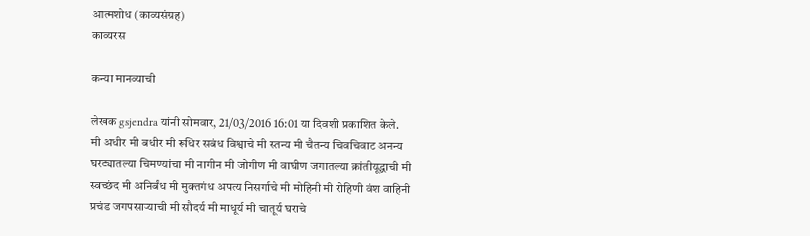आत्मशोध (काव्यसंग्रह)
काव्यरस

कन्या मानव्याची

लेखक gsjendra यांनी सोमवार, 21/03/2016 16:01 या दिवशी प्रकाशित केले.
मी अधीर मी बधीर मी रूधिर सबंध विश्वाचे मी स्तन्य मी चैतन्य चिवचिवाट अनन्य घरट्यातल्या चिमण्यांचा मी नागीन मी जोगीण मी वाघीण जगातल्या क्रांतीयूद्धाची मी स्वच्छंद मी अनिर्बंध मी मुक्तगंध अपत्य निसर्गाचे मी मोहिनी मी रोहिणी वंश वाहिनी प्रचंड जगपसार्‍याची मी सौदर्य मी माधूर्य मी चातूर्य घराचे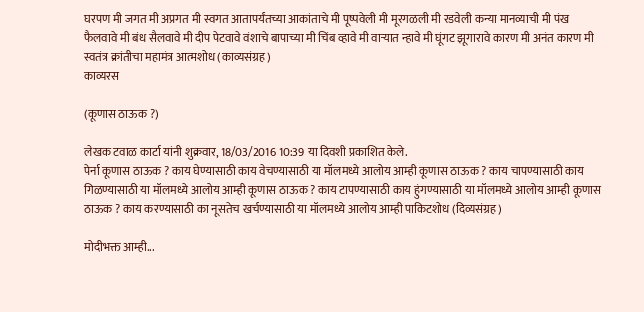घरपण मी जगत मी अप्रगत मी स्वगत आतापर्यंतच्या आकांताचे मी पूष्पवेली मी मूरगळली मी रडवेली कन्या मानव्याची मी पंख फैलवावे मी बंध सैलवावे मी दीप पेटवावे वंशाचे बापाच्या मी चिंब व्हावे मी वार्‍यात न्हावे मी घूंगट झूगारावे कारण मी अनंत कारण मी स्वतंत्र क्रांतीचा महामंत्र आत्मशोध (काव्यसंग्रह)
काव्यरस

(कूणास ठाऊक ?)

लेखक टवाळ कार्टा यांनी शुक्रवार, 18/03/2016 10:39 या दिवशी प्रकाशित केले.
पेर्ना कूणास ठाऊक ? काय घेण्यासाठी काय वेचण्यासाठी या मॉलमध्ये आलोय आम्ही कूणास ठाऊक ? काय चापण्यासाठी काय गिळण्यासाठी या मॉलमध्ये आलोय आम्ही कूणास ठाऊक ? काय टापण्यासाठी काय हुंगण्यासाठी या मॉलमध्ये आलोय आम्ही कूणास ठाऊक ? काय करण्यासाठी का नूसतेच खर्चण्यासाठी या मॉलमध्ये आलोय आम्ही पाकिटशोध (दिव्यसंग्रह)

मोदीभक्त आम्ही...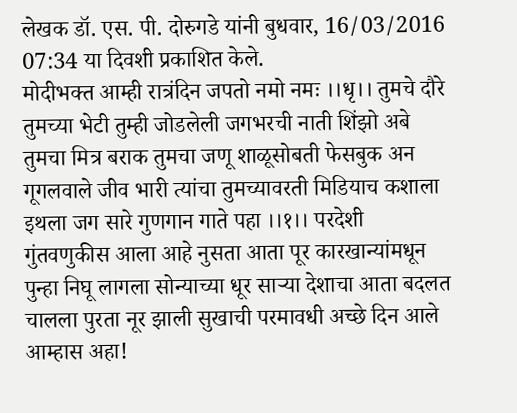लेखक डॉ. एस. पी. दोरुगडे यांनी बुधवार, 16/03/2016 07:34 या दिवशी प्रकाशित केले.
मोदीभक्त आम्ही रात्रंदिन जपतो नमो नमः ।।धृ।। तुमचे दौरे तुमच्या भेटी तुम्ही जोडलेली जगभरची नाती शिंझो अबे तुमचा मित्र बराक तुमचा जणू शाळूसोबती फेसबुक अन गूगलवाले जीव भारी त्यांचा तुमच्यावरती मिडियाच कशाला इथला जग सारे गुणगान गाते पहा ।।१।। परदेशी गुंतवणुकीस आला आहे नुसता आता पूर कारखान्यांमधून पुन्हा निघू लागला सोन्याच्या धूर साऱ्या देशाचा आता बदलत चालला पुरता नूर झाली सुखाची परमावधी अच्छे दिन आले आम्हास अहा!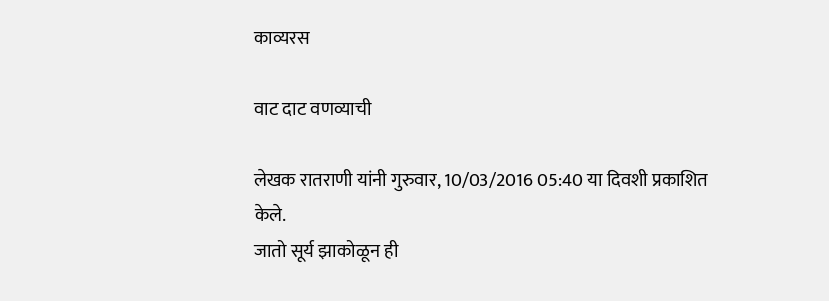काव्यरस

वाट दाट वणव्याची

लेखक रातराणी यांनी गुरुवार, 10/03/2016 05:40 या दिवशी प्रकाशित केले.
जातो सूर्य झाकोळून ही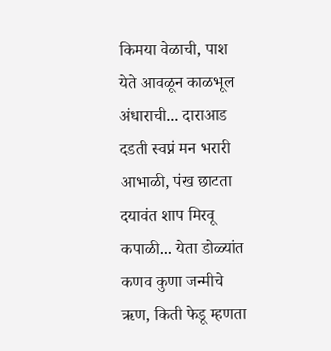किमया वेळाची, पाश येते आवळून काळभूल अंधाराची... दाराआड दडती स्वप्नं मन भरारी आभाळी, पंख छाटता दयावंत शाप मिरवू कपाळी... येता डोळ्यांत कणव कुणा जन्मीचे ऋण, किती फेडू म्हणता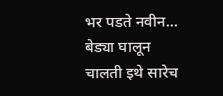भर पडते नवीन... बेड्या घालून चालती इथे सारेच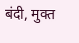बंदी, मुक्त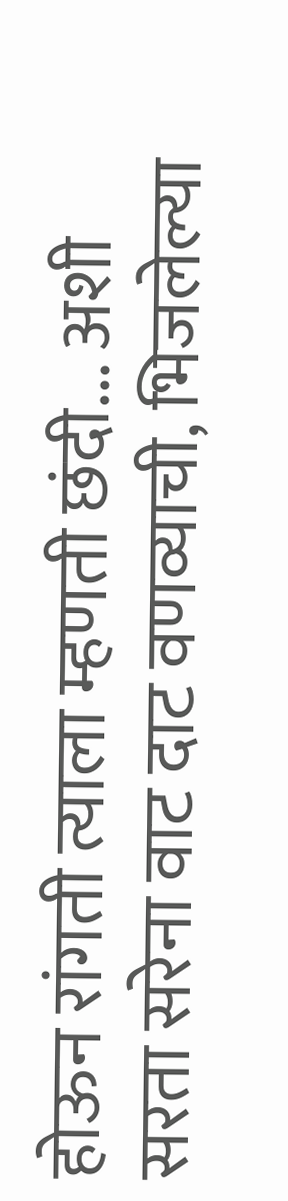होऊन रांगती त्याला म्हणती छंदी... अशी सरता सरेना वाट दाट वणव्याची, भिजलेल्या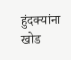हुंदक्यांना खोड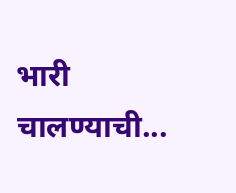भारी चालण्याची...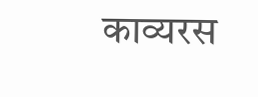काव्यरस